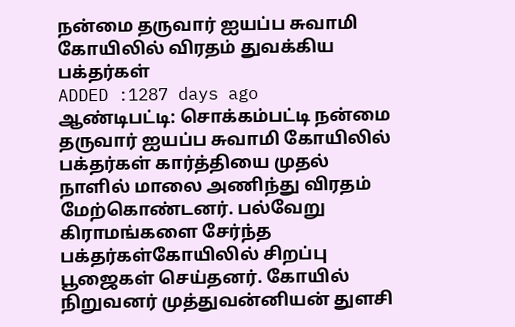நன்மை தருவார் ஐயப்ப சுவாமி கோயிலில் விரதம் துவக்கிய பக்தர்கள்
ADDED :1287 days ago
ஆண்டிபட்டி: சொக்கம்பட்டி நன்மை தருவார் ஐயப்ப சுவாமி கோயிலில் பக்தர்கள் கார்த்தியை முதல் நாளில் மாலை அணிந்து விரதம் மேற்கொண்டனர். பல்வேறு கிராமங்களை சேர்ந்த பக்தர்கள்கோயிலில் சிறப்பு பூஜைகள் செய்தனர். கோயில் நிறுவனர் முத்துவன்னியன் துளசி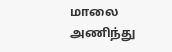மாலை அணிந்து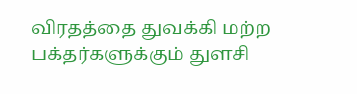விரதத்தை துவக்கி மற்ற பக்தர்களுக்கும் துளசி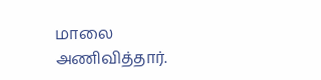மாலை அணிவித்தார்.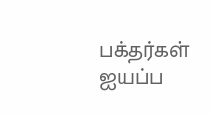பக்தர்கள் ஐயப்ப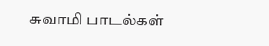சுவாமி பாடல்கள்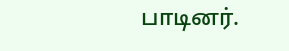பாடினர்.